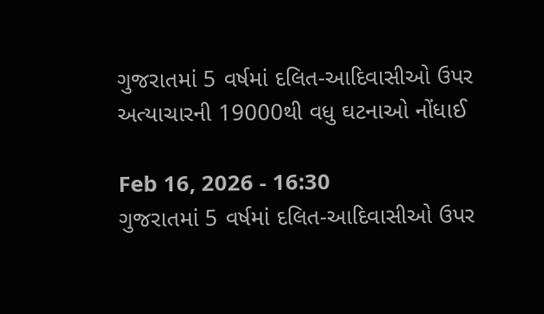ગુજરાતમાં 5 વર્ષમાં દલિત-આદિવાસીઓ ઉપર અત્યાચારની 19000થી વધુ ઘટનાઓ નોંધાઈ

Feb 16, 2026 - 16:30
ગુજરાતમાં 5 વર્ષમાં દલિત-આદિવાસીઓ ઉપર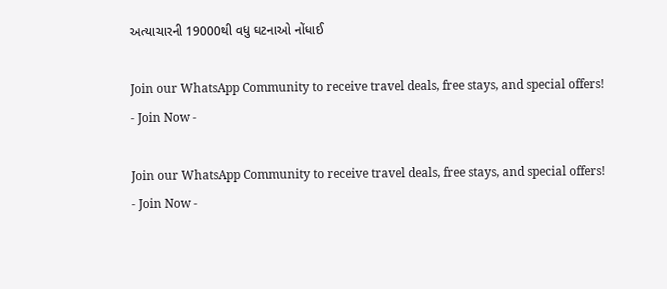અત્યાચારની 19000થી વધુ ઘટનાઓ નોંધાઈ

Join our WhatsApp Community to receive travel deals, free stays, and special offers!
- Join Now -

Join our WhatsApp Community to receive travel deals, free stays, and special offers!
- Join Now -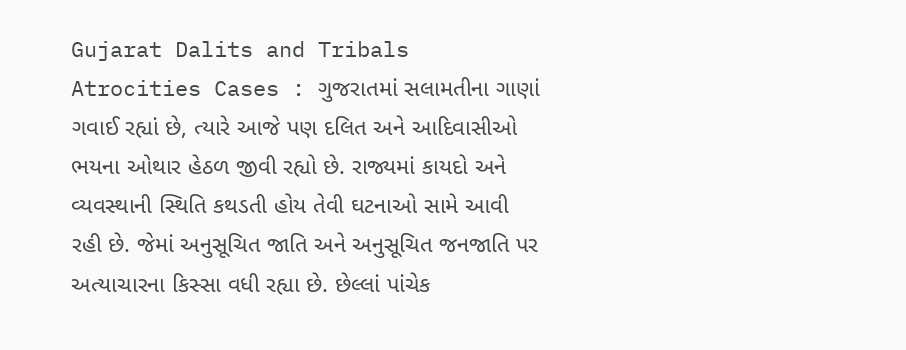Gujarat Dalits and Tribals Atrocities Cases : ગુજરાતમાં સલામતીના ગાણાં ગવાઈ રહ્યાં છે, ત્યારે આજે પણ દલિત અને આદિવાસીઓ ભયના ઓથાર હેઠળ જીવી રહ્યો છે. રાજ્યમાં કાયદો અને વ્યવસ્થાની સ્થિતિ કથડતી હોય તેવી ઘટનાઓ સામે આવી રહી છે. જેમાં અનુસૂચિત જાતિ અને અનુસૂચિત જનજાતિ પર અત્યાચારના કિસ્સા વધી રહ્યા છે. છેલ્લાં પાંચેક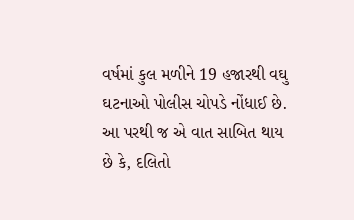વર્ષમાં કુલ મળીને 19 હજારથી વઘુ ઘટનાઓ પોલીસ ચોપડે નોંધાઈ છે. આ પરથી જ એ વાત સાબિત થાય છે કે, દલિતો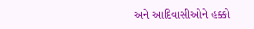અને આદિવાસીઓને હક્કો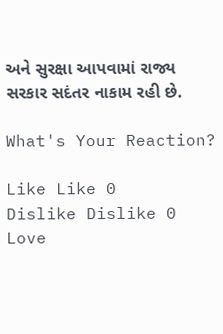અને સુરક્ષા આપવામાં રાજ્ય સરકાર સદંતર નાકામ રહી છે.

What's Your Reaction?

Like Like 0
Dislike Dislike 0
Love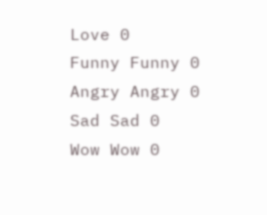Love 0
Funny Funny 0
Angry Angry 0
Sad Sad 0
Wow Wow 0